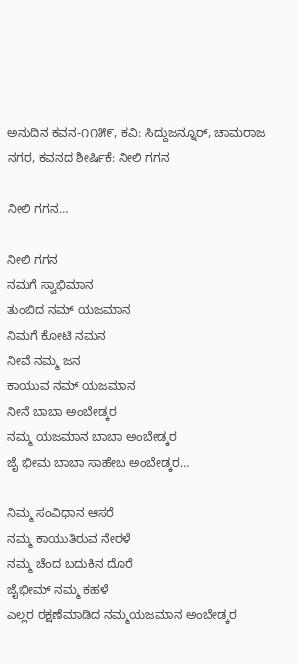ಅನುದಿನ ಕವನ-೧೧೫೯, ಕವಿ: ಸಿದ್ದುಜನ್ನೂರ್, ಚಾಮರಾಜ ನಗರ, ಕವನದ ಶೀರ್ಷಿಕೆ: ನೀಲಿ ಗಗನ

ನೀಲಿ ಗಗನ…

ನೀಲಿ ಗಗನ
ನಮಗೆ ಸ್ವಾಭಿಮಾನ
ತುಂಬಿದ ನಮ್ ಯಜಮಾನ
ನಿಮಗೆ ಕೋಟಿ ನಮನ
ನೀವೆ ನಮ್ಮ ಜನ
ಕಾಯುವ ನಮ್ ಯಜಮಾನ
ನೀನೆ ಬಾಬಾ ಅಂಬೇಡ್ಕರ
ನಮ್ಮ ಯಜಮಾನ ಬಾಬಾ ಅಂಬೇಡ್ಕರ
ಜೈ ಭೀಮ ಬಾಬಾ ಸಾಹೇಬ ಅಂಬೇಡ್ಕರ…

ನಿಮ್ಮ ಸಂವಿಧಾನ ಆಸರೆ
ನಮ್ಮ ಕಾಯುತಿರುವ ನೇರಳೆ
ನಮ್ಮ ಚೆಂದ ಬದುಕಿನ ದೊರೆ
ಜೈಭೀಮ್ ನಮ್ಮ ಕಹಳೆ
ಎಲ್ಲರ ರಕ್ಷಣೆಮಾಡಿದ ನಮ್ಮಯಜಮಾನ ಅಂಬೇಡ್ಕರ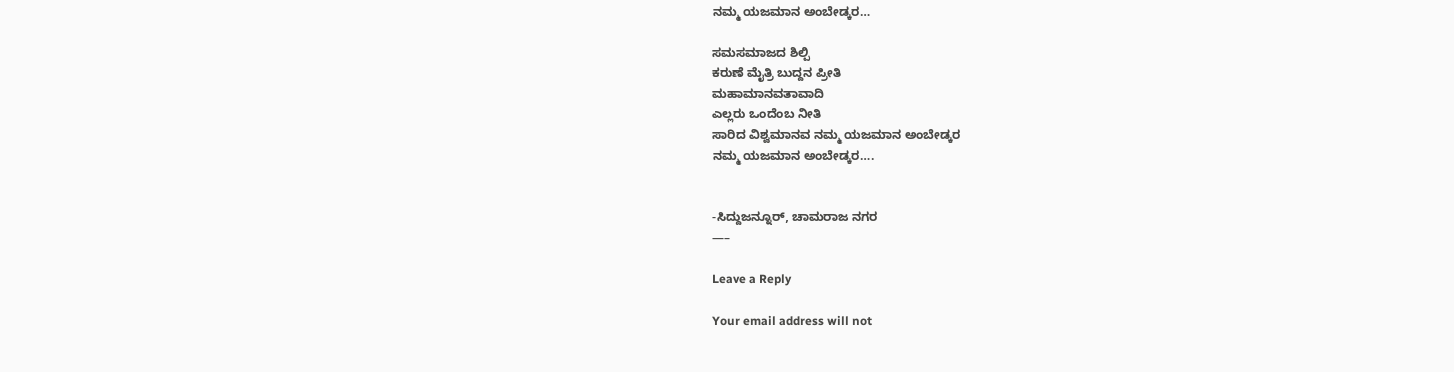ನಮ್ಮ ಯಜಮಾನ ಅಂಬೇಡ್ಕರ…

ಸಮಸಮಾಜದ ಶಿಲ್ಪಿ
ಕರುಣೆ ಮೈತ್ರಿ ಬುದ್ದನ ಪ್ರೀತಿ
ಮಹಾಮಾನವತಾವಾದಿ
ಎಲ್ಲರು ಒಂದೆಂಬ ನೀತಿ
ಸಾರಿದ ವಿಶ್ವಮಾನವ ನಮ್ಮ ಯಜಮಾನ ಅಂಬೇಡ್ಕರ
ನಮ್ಮ ಯಜಮಾನ ಅಂಬೇಡ್ಕರ….


-ಸಿದ್ದುಜನ್ನೂರ್, ಚಾಮರಾಜ ನಗರ
—–

Leave a Reply

Your email address will not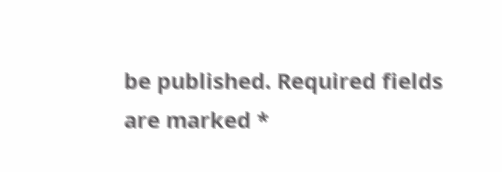be published. Required fields are marked *